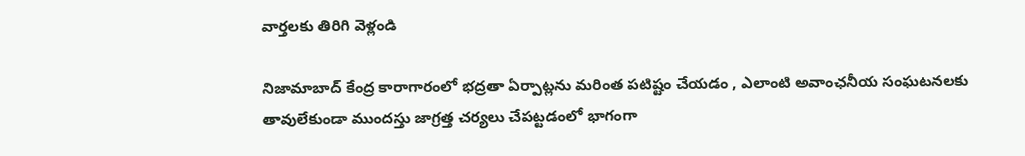వార్తలకు తిరిగి వెళ్లండి

నిజామాబాద్ కేంద్ర కారాగారంలో భద్రతా ఏర్పాట్లను మరింత పటిష్టం చేయడం , ఎలాంటి అవాంఛనీయ సంఘటనలకు తావులేకుండా ముందస్తు జాగ్రత్త చర్యలు చేపట్టడంలో భాగంగా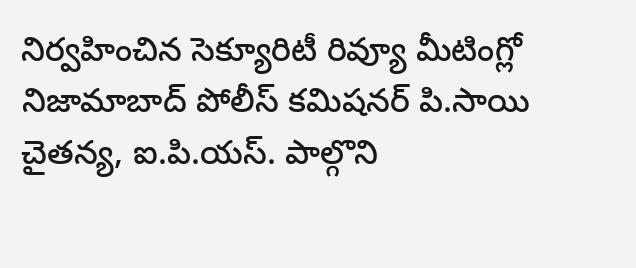నిర్వహించిన సెక్యూరిటీ రివ్యూ మీటింగ్లో
నిజామాబాద్ పోలీస్ కమిషనర్ పి.సాయి చైతన్య, ఐ.పి.యస్. పాల్గొని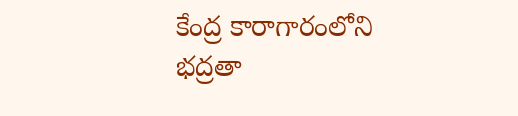కేంద్ర కారాగారంలోని భద్రతా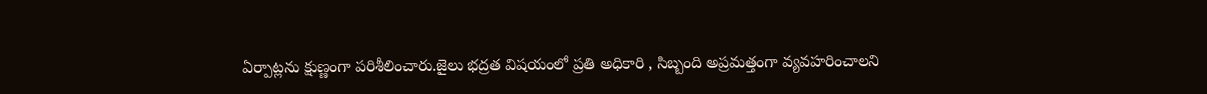ఏర్పాట్లను క్షుణ్ణంగా పరిశీలించారు.జైలు భద్రత విషయంలో ప్రతి అధికారి , సిబ్బంది అప్రమత్తంగా వ్యవహరించాలని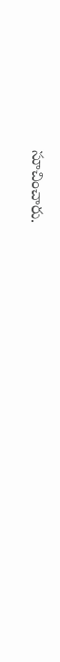సూచించారు.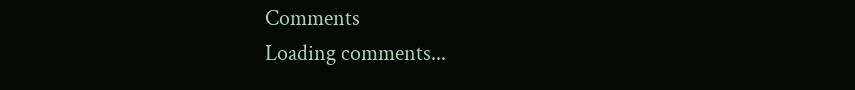Comments
Loading comments...